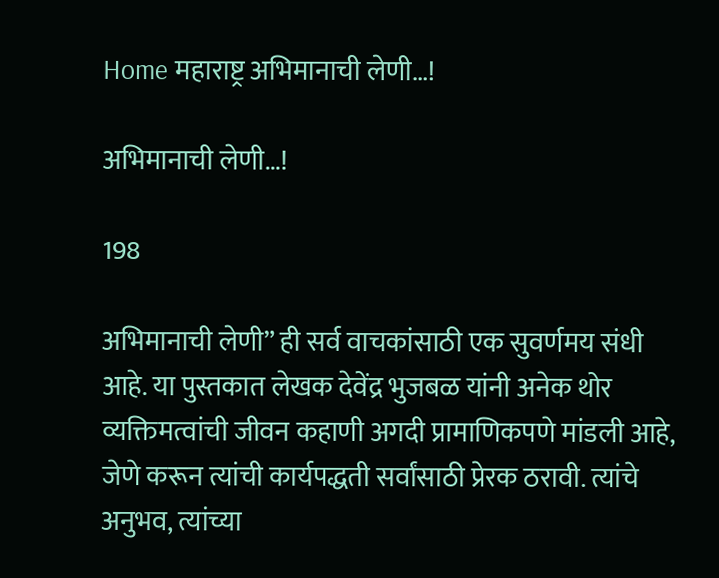Home महाराष्ट्र अभिमानाची लेणी…!

अभिमानाची लेणी…!

198

अभिमानाची लेणी” ही सर्व वाचकांसाठी एक सुवर्णमय संधी आहे. या पुस्तकात लेखक देवेंद्र भुजबळ यांनी अनेक थोर व्यक्तिमत्वांची जीवन कहाणी अगदी प्रामाणिकपणे मांडली आहे, जेणे करून त्यांची कार्यपद्धती सर्वांसाठी प्रेरक ठरावी. त्यांचे अनुभव, त्यांच्या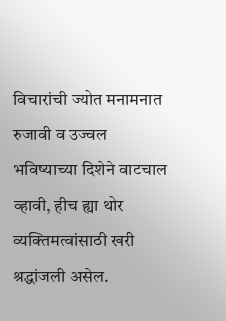विचारांची ज्योत मनामनात रुजावी व उज्वल भविष्याच्या दिशेने वाटचाल व्हावी, हीच ह्या थोर व्यक्तिमत्वांसाठी खरी श्रद्धांजली असेल.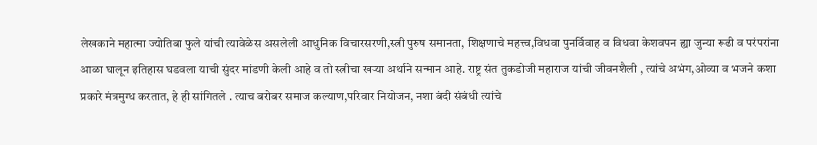लेखकाने महात्मा ज्योतिबा फुले यांची त्यावेळेस असलेली आधुनिक विचारसरणी,स्त्री पुरुष समानता, शिक्षणाचे महत्त्व,विधवा पुनर्विवाह व विधवा केशवपन ह्या जुन्या रूढी व परंपरांना आळा घालून इतिहास घडवला याची सुंदर मांडणी केली आहे व तो स्त्रीचा खऱ्या अर्थाने सन्मान आहे. राष्ट्र संत तुकडोजी महाराज यांची जीवनशैली , त्यांचे अभंग,ओव्या व भजने कशा प्रकारे मंत्रमुग्ध करतात, हे ही सांगितले . त्याच बरोबर समाज कल्याण,परिवार नियोजन, नशा बंदी संबंधी त्यांचे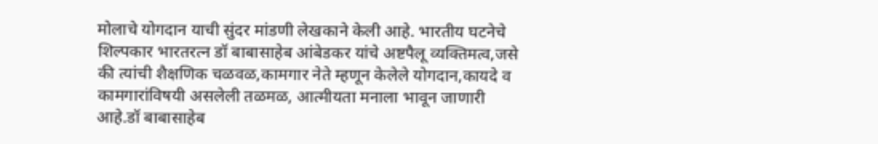मोलाचे योगदान याची सुंदर मांडणी लेखकाने केली आहे. भारतीय घटनेचे शिल्पकार भारतरत्न डॉ बाबासाहेब आंबेडकर यांचे अष्टपैलू व्यक्तिमत्व,जसे की त्यांची शैक्षणिक चळवळ,कामगार नेते म्हणून केलेले योगदान,कायदे व कामगारांविषयी असलेली तळमळ, आत्मीयता मनाला भावून जाणारी आहे.डॉ बाबासाहेब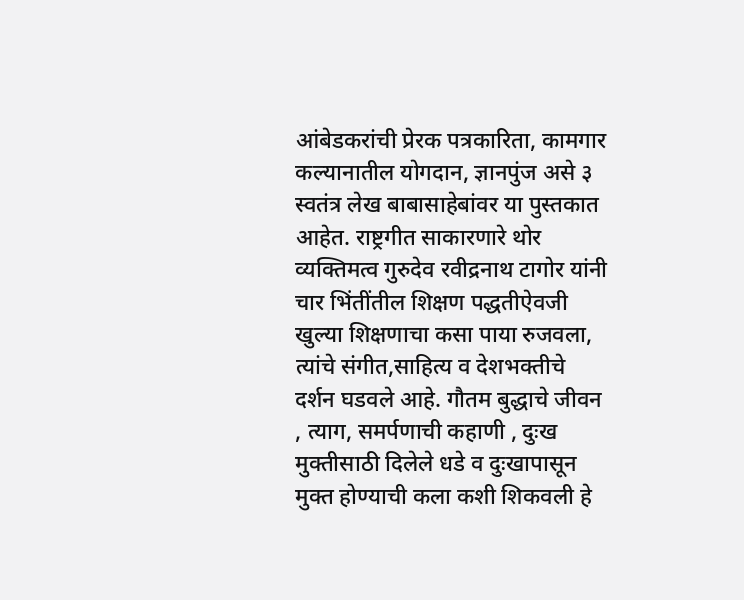आंबेडकरांची प्रेरक पत्रकारिता, कामगार कल्यानातील योगदान, ज्ञानपुंज असे ३ स्वतंत्र लेख बाबासाहेबांवर या पुस्तकात आहेत. राष्ट्रगीत साकारणारे थोर व्यक्तिमत्व गुरुदेव रवीद्रनाथ टागोर यांनी चार भिंतींतील शिक्षण पद्धतीऐवजी खुल्या शिक्षणाचा कसा पाया रुजवला, त्यांचे संगीत,साहित्य व देशभक्तीचे दर्शन घडवले आहे. गौतम बुद्धाचे जीवन , त्याग, समर्पणाची कहाणी , दुःख मुक्तीसाठी दिलेले धडे व दुःखापासून मुक्त होण्याची कला कशी शिकवली हे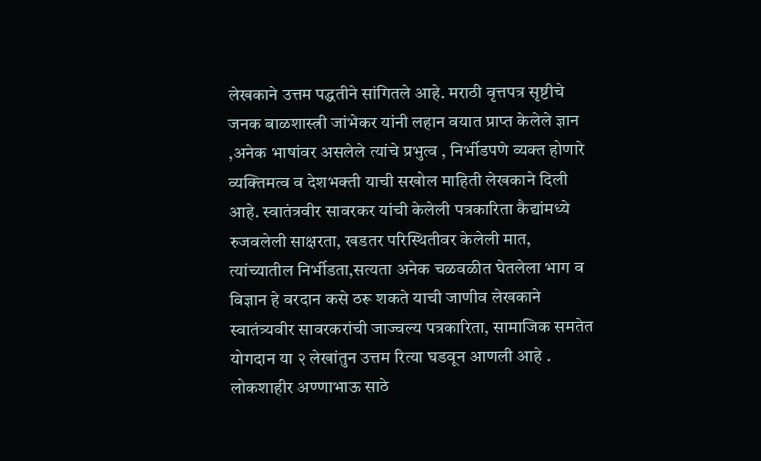लेखकाने उत्तम पद्धतीने सांगितले आहे. मराठी वृत्तपत्र सृष्टीचे जनक बाळशास्त्री जांभेकर यांनी लहान वयात प्राप्त केलेले ज्ञान ,अनेक भाषांवर असलेले त्यांचे प्रभुत्व , निर्भीडपणे व्यक्त होणारे व्यक्तिमत्व व देशभक्ती याची सखोल माहिती लेखकाने दिली आहे. स्वातंत्रवीर सावरकर यांची केलेली पत्रकारिता कैद्यांमध्ये रुजवलेली साक्षरता, खडतर परिस्थितीवर केलेली मात, त्यांच्यातील निर्भीडता,सत्यता अनेक चळवळीत घेतलेला भाग व विज्ञान हे वरदान कसे ठरू शकते याची जाणीव लेखकाने स्वातंत्र्यवीर सावरकरांची जाज्वल्य पत्रकारिता, सामाजिक समतेत योगदान या २ लेखांतुन उत्तम रित्या घडवून आणली आहे . लोकशाहीर अण्णाभाऊ साठे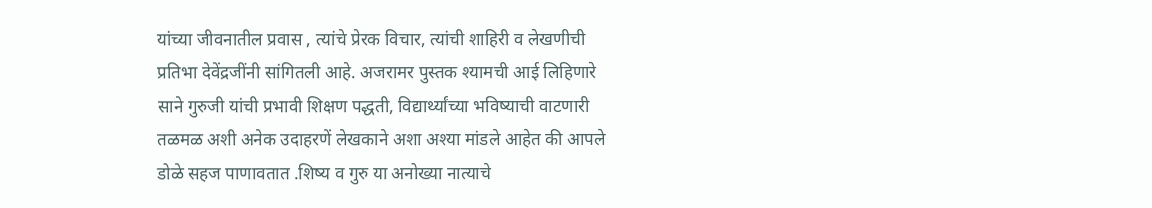यांच्या जीवनातील प्रवास , त्यांचे प्रेरक विचार, त्यांची शाहिरी व लेखणीची प्रतिभा देवेंद्रजींनी सांगितली आहे. अजरामर पुस्तक श्यामची आई लिहिणारे साने गुरुजी यांची प्रभावी शिक्षण पद्धती, विद्यार्थ्यांच्या भविष्याची वाटणारी तळमळ अशी अनेक उदाहरणें लेखकाने अशा अश्या मांडले आहेत की आपले डोळे सहज पाणावतात .शिष्य व गुरु या अनोख्या नात्याचे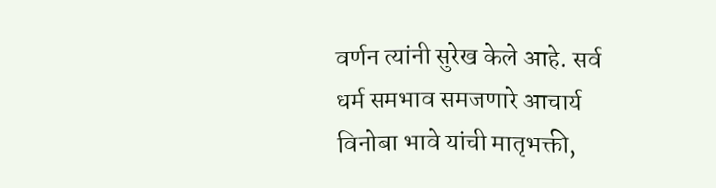वर्णन त्यांनी सुरेख केले आहे. सर्व धर्म समभाव समजणारे आचार्य विनोबा भावे यांची मातृभक्ती,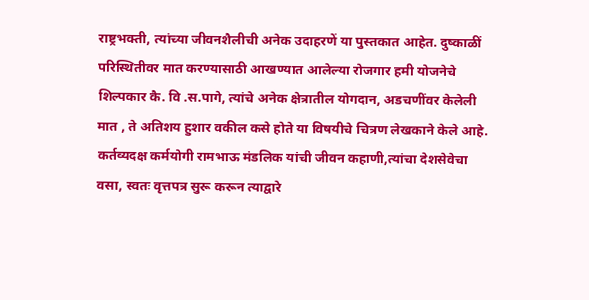राष्ट्रभक्ती, त्यांच्या जीवनशैलीची अनेक उदाहरणें या पुस्तकात आहेत. दुष्काळीं परिस्थितीवर मात करण्यासाठी आखण्यात आलेल्या रोजगार हमी योजनेचे शिल्पकार कै. वि .स.पागे, त्यांचे अनेक क्षेत्रातील योगदान, अडचणींवर केलेली मात , ते अतिशय हुशार वकील कसे होते या विषयीचे चित्रण लेखकाने केले आहे.
कर्तव्यदक्ष कर्मयोगी रामभाऊ मंडलिक यांची जीवन कहाणी,त्यांचा देशसेवेचा वसा, स्वतः वृत्तपत्र सुरू करून त्याद्वारे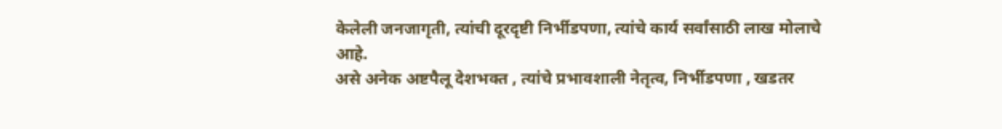केलेली जनजागृती, त्यांची दूरदृष्टी निर्भीडपणा, त्यांचे कार्य सर्वांसाठी लाख मोलाचे आहे.
असे अनेक अष्टपैलू देशभक्त , त्यांचे प्रभावशाली नेतृत्व, निर्भीडपणा , खडतर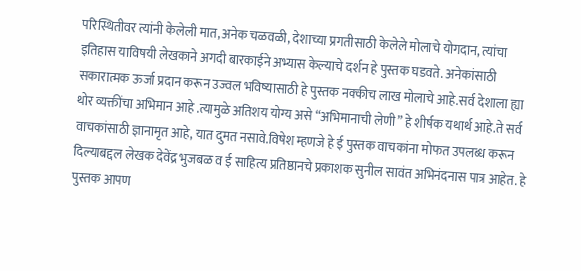परिस्थितीवर त्यांनी केलेली मात,अनेक चळवळी, देशाच्या प्रगतीसाठी केलेले मोलाचे योगदान, त्यांचा इतिहास याविषयी लेखकाने अगदी बारकाईने अभ्यास केल्याचे दर्शन हे पुस्तक घडवते. अनेकांसाठी सकारात्मक ऊर्जा प्रदान करून उज्वल भविष्यासाठी हे पुस्तक नक्कीच लाख मोलाचे आहे.सर्व देशाला ह्या थोर व्यक्तींचा अभिमान आहे .त्यामुळे अतिशय योग्य असे “अभिमानाची लेणी” हे शीर्षक यथार्थ आहे.ते सर्व वाचकांसाठी ज्ञानामृत आहे, यात दुमत नसावे.विषेश म्हणजे हे ई पुस्तक वाचकांना मोफत उपलब्ध करून दिल्याबद्दल लेखक देवेंद्र भुजबळ व ई साहित्य प्रतिष्ठानचे प्रकाशक सुनील सावंत अभिनंदनास पात्र आहेत. हे पुस्तक आपण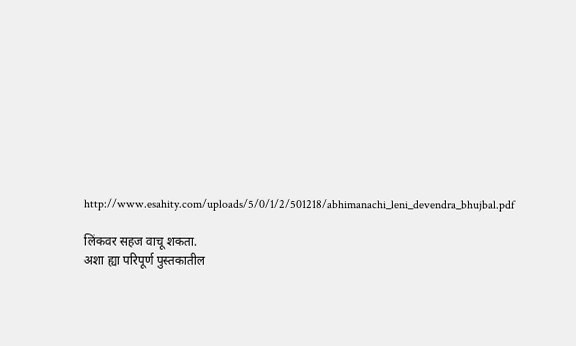http://www.esahity.com/uploads/5/0/1/2/501218/abhimanachi_leni_devendra_bhujbal.pdf

लिंकवर सहज वाचू शकता.
अशा ह्या परिपूर्ण पुस्तकातील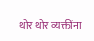थोर थोर व्यक्तींना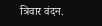त्रिवार वंदन.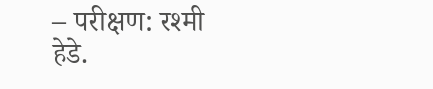– परीक्षण: रश्मी हेडे.